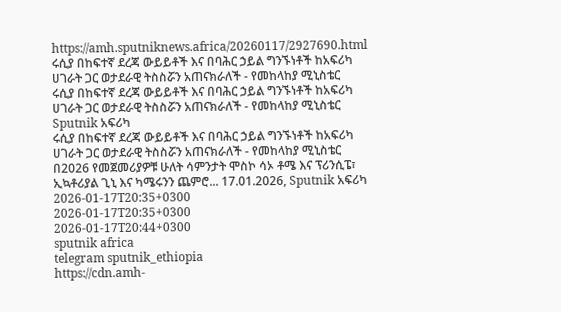https://amh.sputniknews.africa/20260117/2927690.html
ሩሲያ በከፍተኛ ደረጃ ውይይቶች እና በባሕር ኃይል ግንኙነቶች ከአፍሪካ ሀገራት ጋር ወታደራዊ ትስስሯን አጠናክራለች - የመከላከያ ሚኒስቴር
ሩሲያ በከፍተኛ ደረጃ ውይይቶች እና በባሕር ኃይል ግንኙነቶች ከአፍሪካ ሀገራት ጋር ወታደራዊ ትስስሯን አጠናክራለች - የመከላከያ ሚኒስቴር
Sputnik አፍሪካ
ሩሲያ በከፍተኛ ደረጃ ውይይቶች እና በባሕር ኃይል ግንኙነቶች ከአፍሪካ ሀገራት ጋር ወታደራዊ ትስስሯን አጠናክራለች - የመከላከያ ሚኒስቴር በ2026 የመጀመሪያዎቹ ሁለት ሳምንታት ሞስኮ ሳኦ ቶሜ እና ፕሪንሲፔ፣ ኢኳቶሪያል ጊኒ እና ካሜሩንን ጨምሮ... 17.01.2026, Sputnik አፍሪካ
2026-01-17T20:35+0300
2026-01-17T20:35+0300
2026-01-17T20:44+0300
sputnik africa
telegram sputnik_ethiopia
https://cdn.amh-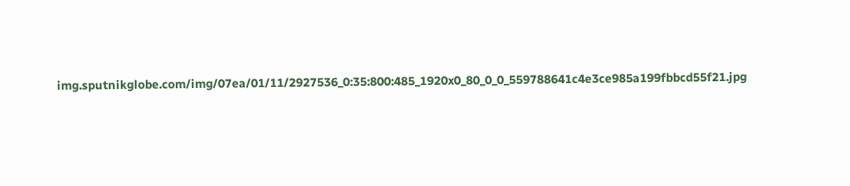img.sputnikglobe.com/img/07ea/01/11/2927536_0:35:800:485_1920x0_80_0_0_559788641c4e3ce985a199fbbcd55f21.jpg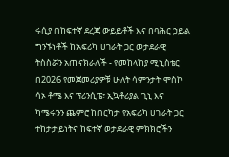ሩሲያ በከፍተኛ ደረጃ ውይይቶች እና በባሕር ኃይል ግንኙነቶች ከአፍሪካ ሀገራት ጋር ወታደራዊ ትስስሯን አጠናክራለች - የመከላከያ ሚኒስቴር በ2026 የመጀመሪያዎቹ ሁለት ሳምንታት ሞስኮ ሳኦ ቶሜ እና ፕሪንሲፔ፣ ኢኳቶሪያል ጊኒ እና ካሜሩንን ጨምሮ ከበርካታ የአፍሪካ ሀገራት ጋር ተከታታይነትና ከፍተኛ ወታደራዊ ምክክሮችን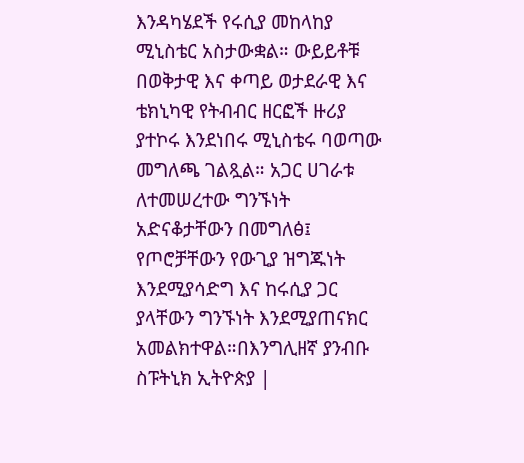እንዳካሄደች የሩሲያ መከላከያ ሚኒስቴር አስታውቋል። ውይይቶቹ በወቅታዊ እና ቀጣይ ወታደራዊ እና ቴክኒካዊ የትብብር ዘርፎች ዙሪያ ያተኮሩ እንደነበሩ ሚኒስቴሩ ባወጣው መግለጫ ገልጿል። አጋር ሀገራቱ ለተመሠረተው ግንኙነት አድናቆታቸውን በመግለፅ፤ የጦሮቻቸውን የውጊያ ዝግጁነት እንደሚያሳድግ እና ከሩሲያ ጋር ያላቸውን ግንኙነት እንደሚያጠናክር አመልክተዋል።በእንግሊዘኛ ያንብቡ ስፑትኒክ ኢትዮጵያ |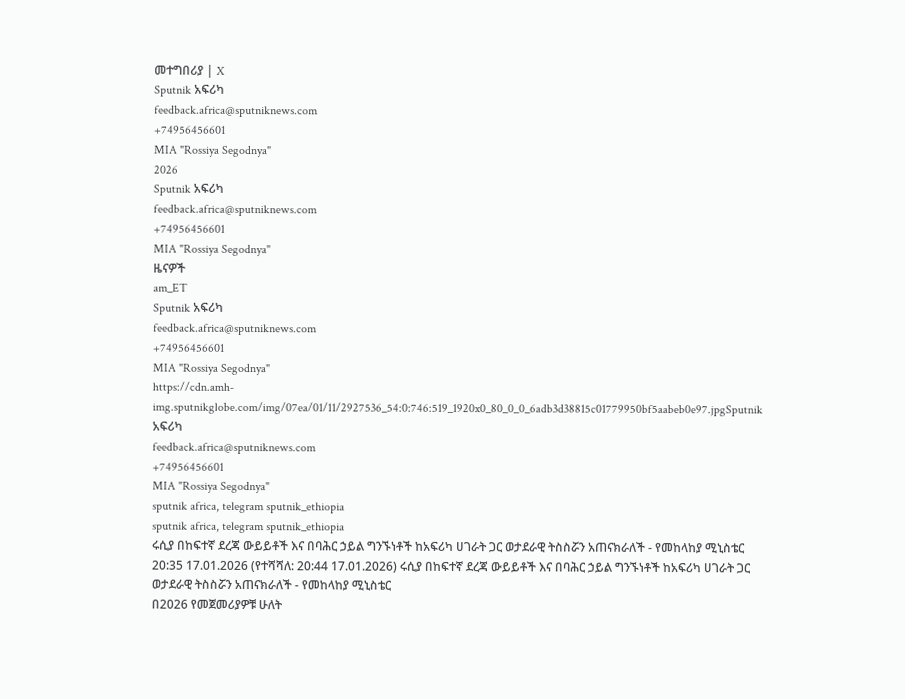መተግበሪያ | X
Sputnik አፍሪካ
feedback.africa@sputniknews.com
+74956456601
MIA "Rossiya Segodnya"
2026
Sputnik አፍሪካ
feedback.africa@sputniknews.com
+74956456601
MIA "Rossiya Segodnya"
ዜናዎች
am_ET
Sputnik አፍሪካ
feedback.africa@sputniknews.com
+74956456601
MIA "Rossiya Segodnya"
https://cdn.amh-img.sputnikglobe.com/img/07ea/01/11/2927536_54:0:746:519_1920x0_80_0_0_6adb3d38815c01779950bf5aabeb0e97.jpgSputnik አፍሪካ
feedback.africa@sputniknews.com
+74956456601
MIA "Rossiya Segodnya"
sputnik africa, telegram sputnik_ethiopia
sputnik africa, telegram sputnik_ethiopia
ሩሲያ በከፍተኛ ደረጃ ውይይቶች እና በባሕር ኃይል ግንኙነቶች ከአፍሪካ ሀገራት ጋር ወታደራዊ ትስስሯን አጠናክራለች - የመከላከያ ሚኒስቴር
20:35 17.01.2026 (የተሻሻለ: 20:44 17.01.2026) ሩሲያ በከፍተኛ ደረጃ ውይይቶች እና በባሕር ኃይል ግንኙነቶች ከአፍሪካ ሀገራት ጋር ወታደራዊ ትስስሯን አጠናክራለች - የመከላከያ ሚኒስቴር
በ2026 የመጀመሪያዎቹ ሁለት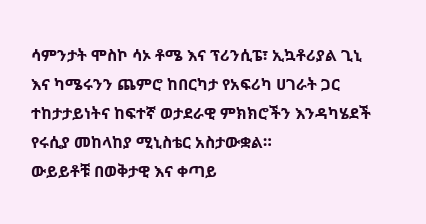ሳምንታት ሞስኮ ሳኦ ቶሜ እና ፕሪንሲፔ፣ ኢኳቶሪያል ጊኒ እና ካሜሩንን ጨምሮ ከበርካታ የአፍሪካ ሀገራት ጋር ተከታታይነትና ከፍተኛ ወታደራዊ ምክክሮችን እንዳካሄደች የሩሲያ መከላከያ ሚኒስቴር አስታውቋል።
ውይይቶቹ በወቅታዊ እና ቀጣይ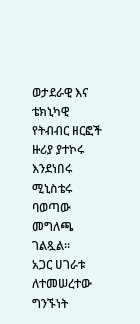ወታደራዊ እና ቴክኒካዊ የትብብር ዘርፎች ዙሪያ ያተኮሩ እንደነበሩ ሚኒስቴሩ ባወጣው መግለጫ ገልጿል።
አጋር ሀገራቱ ለተመሠረተው ግንኙነት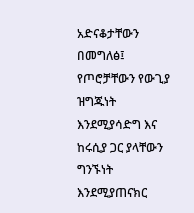አድናቆታቸውን በመግለፅ፤ የጦሮቻቸውን የውጊያ ዝግጁነት እንደሚያሳድግ እና ከሩሲያ ጋር ያላቸውን ግንኙነት እንደሚያጠናክር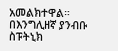አመልክተዋል።
በእንግሊዘኛ ያንብቡ
ስፑትኒክ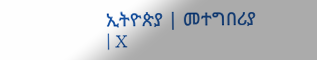ኢትዮጵያ | መተግበሪያ | X